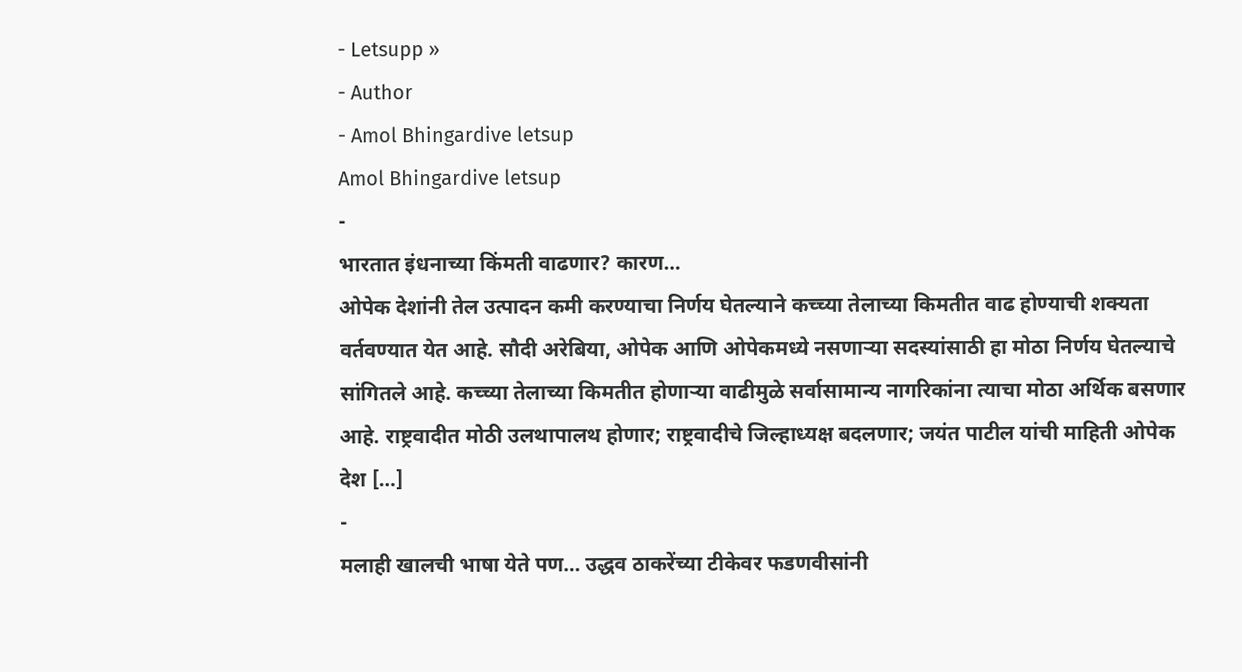- Letsupp »
- Author
- Amol Bhingardive letsup
Amol Bhingardive letsup
-
भारतात इंधनाच्या किंमती वाढणार? कारण…
ओपेक देशांनी तेल उत्पादन कमी करण्याचा निर्णय घेतल्याने कच्च्या तेलाच्या किमतीत वाढ होण्याची शक्यता वर्तवण्यात येत आहे. सौदी अरेबिया, ओपेक आणि ओपेकमध्ये नसणाऱ्या सदस्यांसाठी हा मोठा निर्णय घेतल्याचे सांगितले आहे. कच्च्या तेलाच्या किमतीत होणाऱ्या वाढीमुळे सर्वासामान्य नागरिकांना त्याचा मोठा अर्थिक बसणार आहे. राष्ट्रवादीत मोठी उलथापालथ होणार; राष्ट्रवादीचे जिल्हाध्यक्ष बदलणार; जयंत पाटील यांची माहिती ओपेक देश […]
-
मलाही खालची भाषा येते पण… उद्धव ठाकरेंच्या टीकेवर फडणवीसांनी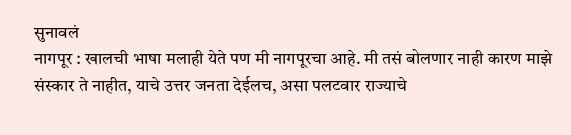सुनावलं
नागपूर : खालची भाषा मलाही येते पण मी नागपूरचा आहे. मी तसं बोलणार नाही कारण माझे संस्कार ते नाहीत, याचे उत्तर जनता देईलच, असा पलटवार राज्याचे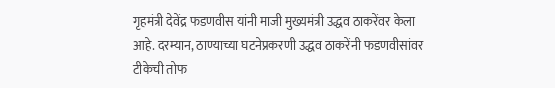गृहमंत्री देवेंद्र फडणवीस यांनी माजी मुख्यमंत्री उद्धव ठाकरेंवर केला आहे. दरम्यान, ठाण्याच्या घटनेप्रकरणी उद्धव ठाकरेंनी फडणवीसांवर टीकेची तोफ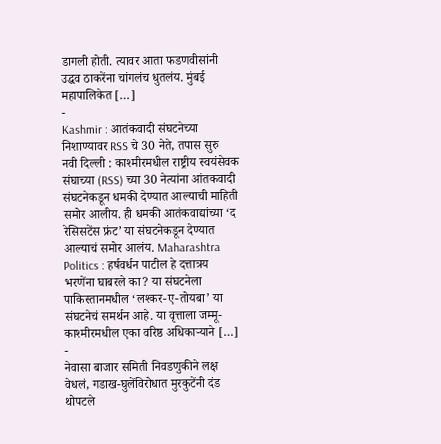डागली होती. त्यावर आता फडणवीसांनी उद्धव ठाकरेंना चांगलंच धुतलंय. मुंबई महापालिकेत […]
-
Kashmir : आतंकवादी संघटनेच्या निशाण्यावर RSS चे 30 नेते, तपास सुरु
नवी दिल्ली : काश्मीरमधील राष्ट्रीय स्वयंसेवक संघाच्या (RSS) च्या 30 नेत्यांना आंतकवादी संघटनेकडून धमकी देण्यात आल्याची माहिती समोर आलीय. ही धमकी आतंकवाद्यांच्या ‘द रेसिसटेंस फ्रंट’ या संघटनेकडून देण्यात आल्याचं समोर आलंय. Maharashtra Politics : हर्षवर्धन पाटील हे दत्तात्रय भरणेंना घाबरले का? या संघटनेला पाकिस्तानमधील ‘लश्कर-ए-तोयबा’ या संघटनेचं समर्थन आहे. या वृत्ताला जम्मू-काश्मीरमधील एका वरिष्ठ अधिकाऱ्याने […]
-
नेवासा बाजार समिती निवडणुकीने लक्ष वेधलं, गडाख-घुलेंविरोधात मुरकुटेंनी दंड थोपटले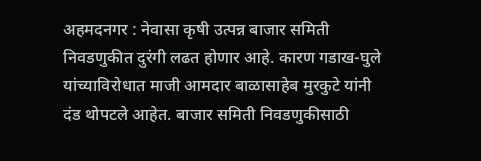अहमदनगर : नेवासा कृषी उत्पन्न बाजार समिती निवडणुकीत दुरंगी लढत होणार आहे. कारण गडाख-घुले यांच्याविरोधात माजी आमदार बाळासाहेब मुरकुटे यांनी दंड थोपटले आहेत. बाजार समिती निवडणुकीसाठी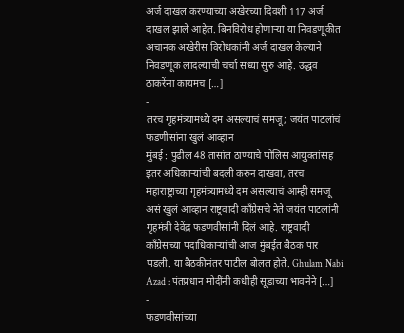अर्ज दाखल करण्याच्या अखेरच्या दिवशी 117 अर्ज दाखल झाले आहेत. बिनविरोध होणाऱ्या या निवडणूकीत अचानक अखेरीस विरोधकांनी अर्ज दाखल केल्याने निवडणूक लादल्याची चर्चा सध्या सुरु आहे. उद्धव ठाकरेंना कायमच […]
-
तरच गृहमंत्र्यामध्ये दम असल्याचं समजू; जयंत पाटलांचं फडणीसांना खुलं आव्हान
मुंबई : पुढील 48 तासांत ठाण्याचे पोलिस आयुक्तांसह इतर अधिकाऱ्यांची बदली करुन दाखवा, तरच महाराष्ट्राच्या गृहमंत्र्यामध्ये दम असल्याचं आम्ही समजू असं खुलं आव्हान राष्ट्रवादी काँग्रेसचे नेते जयंत पाटलांनी गृहमंत्री देवेंद्र फडणवीसांनी दिलं आहे. राष्ट्रवादी काँग्रेसच्या पदाधिकाऱ्यांची आज मुंबईत बैठक पार पडली. या बैठकीनंतर पाटील बोलत होते. Ghulam Nabi Azad : पंतप्रधान मोदींनी कधीही सूडाच्या भावनेने […]
-
फडणवीसांच्या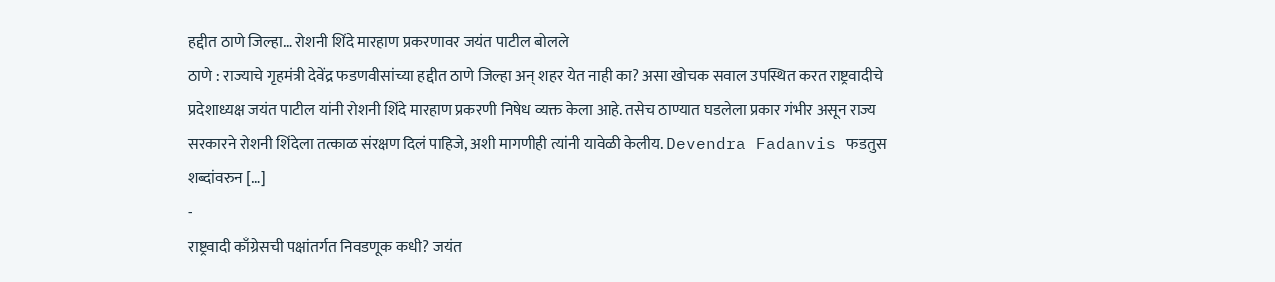हद्दीत ठाणे जिल्हा… रोशनी शिंदे मारहाण प्रकरणावर जयंत पाटील बोलले
ठाणे : राज्याचे गृहमंत्री देवेंद्र फडणवीसांच्या हद्दीत ठाणे जिल्हा अन् शहर येत नाही का? असा खोचक सवाल उपस्थित करत राष्ट्रवादीचे प्रदेशाध्यक्ष जयंत पाटील यांनी रोशनी शिंदे मारहाण प्रकरणी निषेध व्यक्त केला आहे. तसेच ठाण्यात घडलेला प्रकार गंभीर असून राज्य सरकारने रोशनी शिंदेला तत्काळ संरक्षण दिलं पाहिजे, अशी मागणीही त्यांनी यावेळी केलीय. Devendra Fadanvis फडतुस शब्दांवरुन […]
-
राष्ट्रवादी काँग्रेसची पक्षांतर्गत निवडणूक कधी? जयंत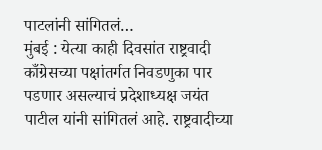पाटलांनी सांगितलं…
मुंबई : येत्या काही दिवसांत राष्ट्रवादी काँग्रेसच्या पक्षांतर्गत निवडणुका पार पडणार असल्याचं प्रदेशाध्यक्ष जयंत पाटील यांनी सांगितलं आहे. राष्ट्रवादीच्या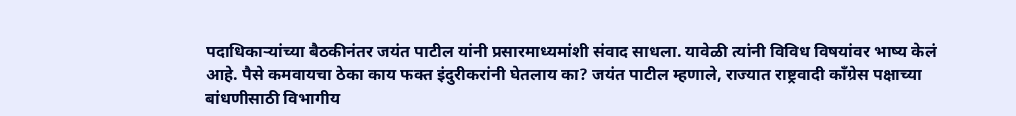पदाधिकाऱ्यांच्या बैठकीनंतर जयंत पाटील यांनी प्रसारमाध्यमांशी संवाद साधला. यावेळी त्यांनी विविध विषयांवर भाष्य केलं आहे. पैसे कमवायचा ठेका काय फक्त इंदुरीकरांनी घेतलाय का? जयंत पाटील म्हणाले, राज्यात राष्ट्रवादी काँग्रेस पक्षाच्या बांधणीसाठी विभागीय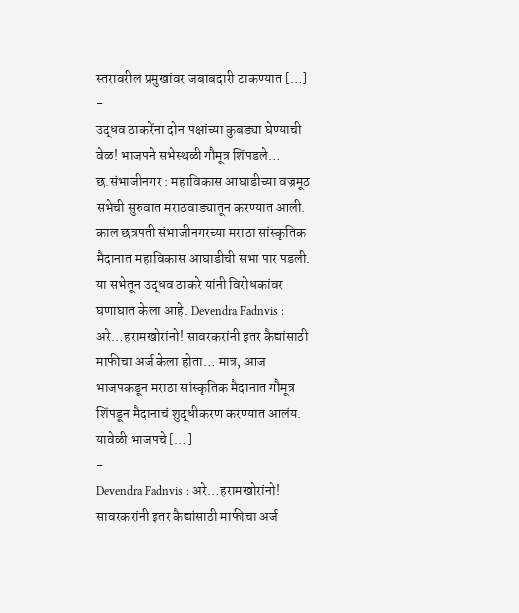स्तरावरील प्रमुखांवर जबाबदारी टाकण्यात […]
-
उद्धव ठाकरेंना दोन पक्षांच्या कुबड्या घेण्याची वेळ! भाजपने सभेस्थळी गौमूत्र शिंपडले…
छ.संभाजीनगर : महाविकास आघाडीच्या वज्रमूठ सभेची सुरुवात मराठवाड्यातून करण्यात आली. काल छत्रपती संभाजीनगरच्या मराठा सांस्कृतिक मैदानात महाविकास आघाडीची सभा पार पडली. या सभेतून उद्धव ठाकरे यांनी विरोधकांवर घणाघात केला आहे. Devendra Fadnvis : अरे…हरामखोरांनो! सावरकरांनी इतर कैद्यांसाठी माफीचा अर्ज केला होता… मात्र, आज भाजपकडून मराठा सांस्कृतिक मैदानात गौमूत्र शिंपडून मैदानाचं शुद्धीकरण करण्यात आलंय. यावेळी भाजपचे […]
-
Devendra Fadnvis : अरे…हरामखोरांनो! सावरकरांनी इतर कैद्यांसाठी माफीचा अर्ज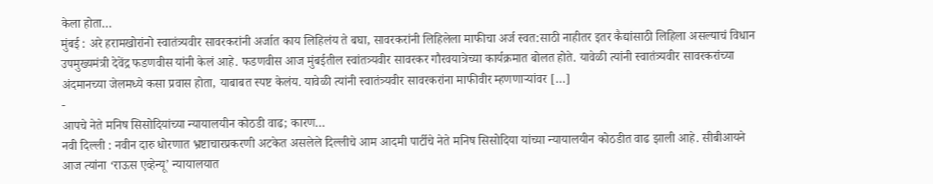केला होता…
मुंबई : अरे हरामखोरांनो स्वातंत्र्यवीर सावरकरांनी अर्जात काय लिहिलंय ते बघा, सावरकरांनी लिहिलेला माफीचा अर्ज स्वत:साठी नाहीतर इतर कैद्यांसाठी लिहिला असल्याचं विधान उपमुख्यमंत्री देवेंद्र फडणवीस यांनी केलं आहे. फडणवीस आज मुंबईतील स्वांतत्र्यवीर सावरकर गौरवयात्रेच्या कार्यक्रमात बोलत होते. यावेळी त्यांनी स्वातंत्र्यवीर सावरकरांच्या अंदमानच्या जेलमध्ये कसा प्रवास होता, याबाबत स्पष्ट केलंय. यावेळी त्यांनी स्वातंत्र्यवीर सावरकरांना माफीवीर म्हणणाऱ्यांवर […]
-
आपचे नेते मनिष सिसोदियांच्या न्यायालयीन कोठडी वाढ; कारण…
नवी दिल्ली : नवीन दारु धोरणात भ्रष्टाचारप्रकरणी अटकेत असलेले दिल्लीचे आम आदमी पार्टीचे नेते मनिष सिसोदिया यांच्या न्यायालयीन कोठडीत वाढ झाली आहे. सीबीआयने आज त्यांना ‘राऊस एव्हेन्यू’ न्यायालयात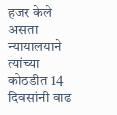हजर केले असता न्यायालयाने त्यांच्या कोठडीत 14 दिवसांनी वाढ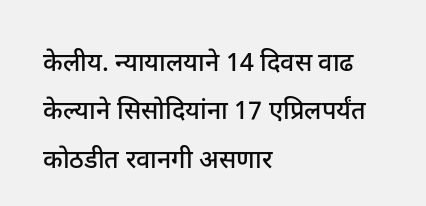केलीय. न्यायालयाने 14 दिवस वाढ केल्याने सिसोदियांना 17 एप्रिलपर्यंत कोठडीत रवानगी असणार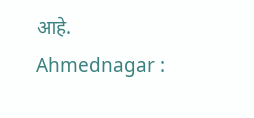आहे. Ahmednagar :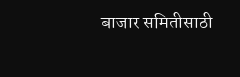बाजार समितीसाठी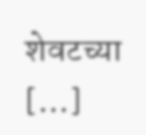शेवटच्या […]